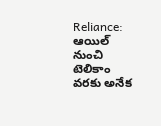Reliance: ఆయిల్ నుంచి టెలికాం వరకు అనేక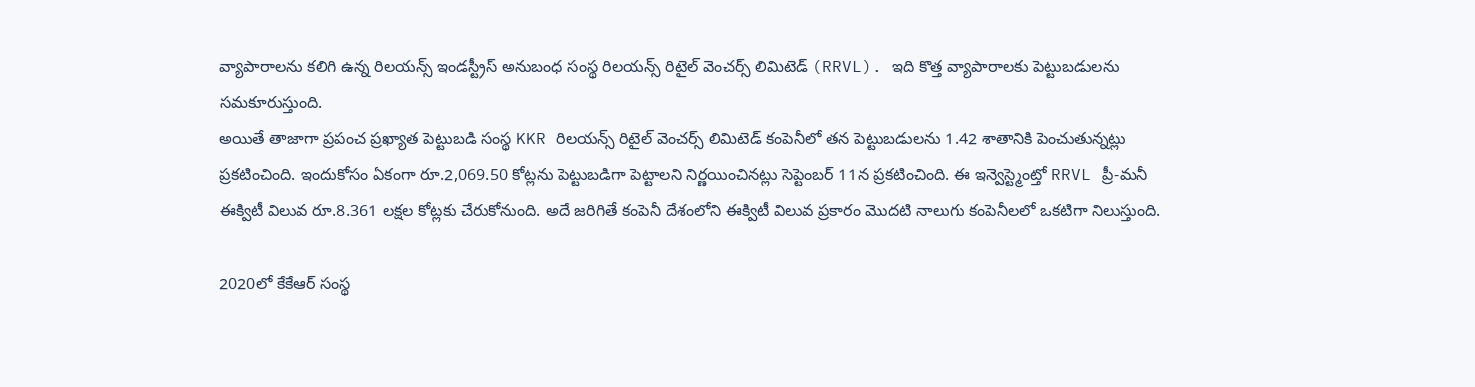వ్యాపారాలను కలిగి ఉన్న రిలయన్స్ ఇండస్ట్రీస్ అనుబంధ సంస్థ రిలయన్స్ రిటైల్ వెంచర్స్ లిమిటెడ్ (RRVL). ఇది కొత్త వ్యాపారాలకు పెట్టుబడులను సమకూరుస్తుంది.
అయితే తాజాగా ప్రపంచ ప్రఖ్యాత పెట్టుబడి సంస్థ KKR రిలయన్స్ రిటైల్ వెంచర్స్ లిమిటెడ్ కంపెనీలో తన పెట్టుబడులను 1.42 శాతానికి పెంచుతున్నట్లు ప్రకటించింది. ఇందుకోసం ఏకంగా రూ.2,069.50 కోట్లను పెట్టుబడిగా పెట్టాలని నిర్ణయించినట్లు సెప్టెంబర్ 11న ప్రకటించింది. ఈ ఇన్వెస్ట్మెంట్తో RRVL ప్రీ-మనీ ఈక్విటీ విలువ రూ.8.361 లక్షల కోట్లకు చేరుకోనుంది. అదే జరిగితే కంపెనీ దేశంలోని ఈక్విటీ విలువ ప్రకారం మొదటి నాలుగు కంపెనీలలో ఒకటిగా నిలుస్తుంది.

2020లో కేకేఆర్ సంస్థ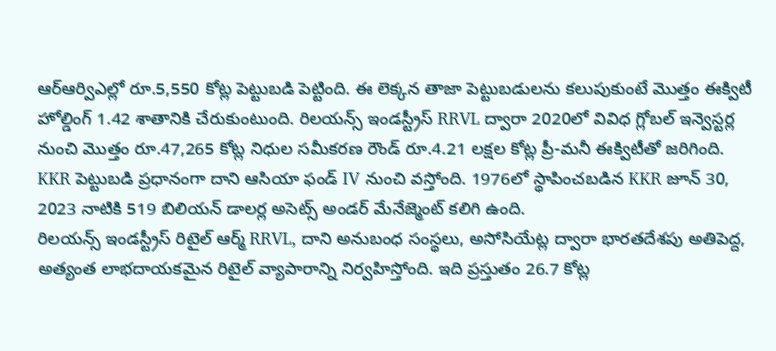ఆర్ఆర్విఎల్లో రూ.5,550 కోట్ల పెట్టుబడి పెట్టింది. ఈ లెక్కన తాజా పెట్టుబడులను కలుపుకుంటే మెుత్తం ఈక్విటీ హోల్డింగ్ 1.42 శాతానికి చేరుకుంటుంది. రిలయన్స్ ఇండస్ట్రీస్ RRVL ద్వారా 2020లో వివిధ గ్లోబల్ ఇన్వెస్టర్ల నుంచి మొత్తం రూ.47,265 కోట్ల నిధుల సమీకరణ రౌండ్ రూ.4.21 లక్షల కోట్ల ప్రీ-మనీ ఈక్విటీతో జరిగింది. KKR పెట్టుబడి ప్రధానంగా దాని ఆసియా ఫండ్ IV నుంచి వస్తోంది. 1976లో స్థాపించబడిన KKR జూన్ 30, 2023 నాటికి 519 బిలియన్ డాలర్ల అసెట్స్ అండర్ మేనేజ్మెంట్ కలిగి ఉంది.
రిలయన్స్ ఇండస్ట్రీస్ రిటైల్ ఆర్మ్ RRVL, దాని అనుబంధ సంస్థలు, అసోసియేట్ల ద్వారా భారతదేశపు అతిపెద్ద, అత్యంత లాభదాయకమైన రిటైల్ వ్యాపారాన్ని నిర్వహిస్తోంది. ఇది ప్రస్తుతం 26.7 కోట్ల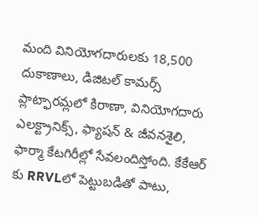మంది వినియోగదారులకు 18,500 దుకాణాలు, డిజిటల్ కామర్స్ ప్లాట్ఫారమ్లలో కిరాణా, వినియోగదారు ఎలక్ట్రానిక్స్, ఫ్యాషన్ & జీవనశైలి, ఫార్మా కేటగిరీల్లో సేవలందిస్తోంది. కేకేఆర్ కు RRVLలో పెట్టుబడితో పాటు,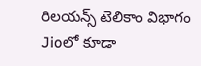రిలయన్స్ టెలికాం విభాగం Jioలో కూడా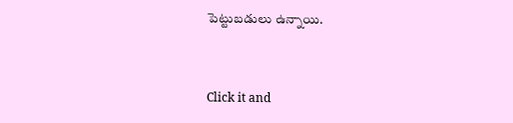పెట్టుబడులు ఉన్నాయి.


Click it and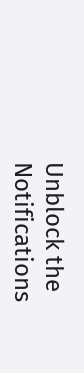Unblock the Notifications